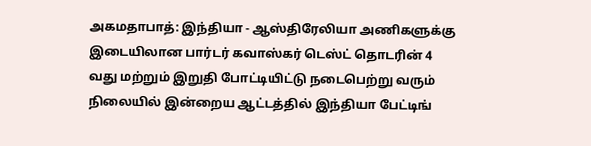அகமதாபாத்: இந்தியா - ஆஸ்திரேலியா அணிகளுக்கு இடையிலான பார்டர் கவாஸ்கர் டெஸ்ட் தொடரின் 4 வது மற்றும் இறுதி போட்டியிட்டு நடைபெற்று வரும் நிலையில் இன்றைய ஆட்டத்தில் இந்தியா பேட்டிங்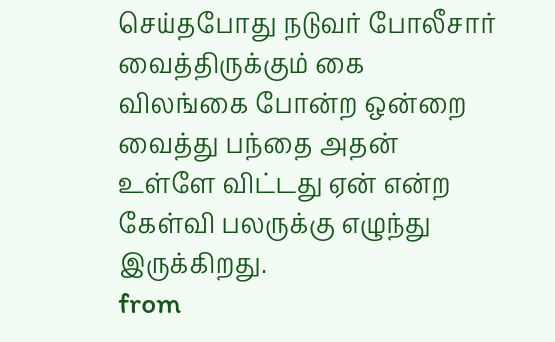செய்தபோது நடுவர் போலீசார் வைத்திருக்கும் கை விலங்கை போன்ற ஒன்றை வைத்து பந்தை அதன் உள்ளே விட்டது ஏன் என்ற கேள்வி பலருக்கு எழுந்து இருக்கிறது.
from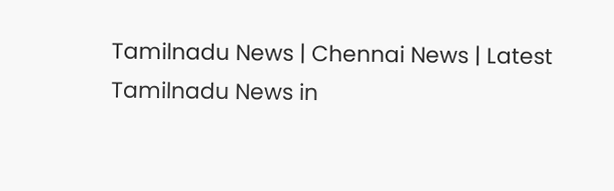Tamilnadu News | Chennai News | Latest Tamilnadu News in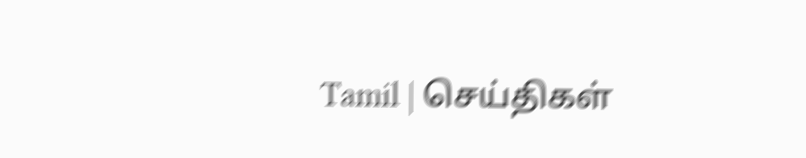Tamil | செய்திகள்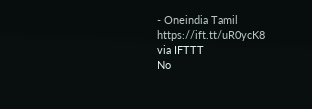- Oneindia Tamil https://ift.tt/uR0ycK8
via IFTTT
No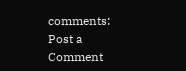comments:
Post a Comment